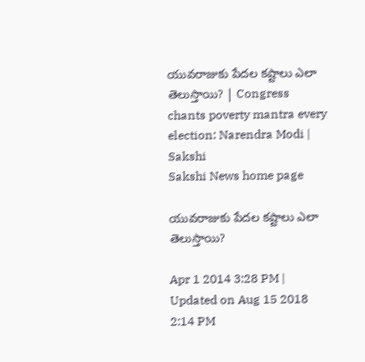యువరాజుకు పేదల కష్టాలు ఎలా తెలుస్తాయి? | Congress chants poverty mantra every election: Narendra Modi | Sakshi
Sakshi News home page

యువరాజుకు పేదల కష్టాలు ఎలా తెలుస్తాయి?

Apr 1 2014 3:28 PM | Updated on Aug 15 2018 2:14 PM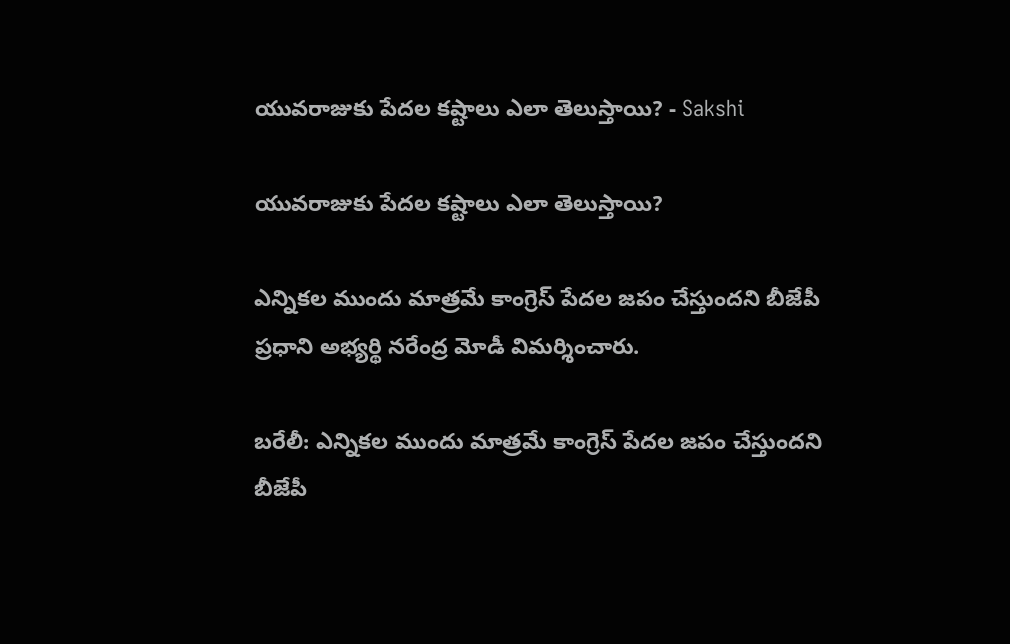యువరాజుకు పేదల కష్టాలు ఎలా తెలుస్తాయి? - Sakshi

యువరాజుకు పేదల కష్టాలు ఎలా తెలుస్తాయి?

ఎన్నికల ముందు మాత్రమే కాంగ్రెస్ పేదల జపం చేస్తుందని బీజేపీ ప్రధాని అభ్యర్థి నరేంద్ర మోడీ విమర్శించారు.

బరేలీ: ఎన్నికల ముందు మాత్రమే కాంగ్రెస్ పేదల జపం చేస్తుందని బీజేపీ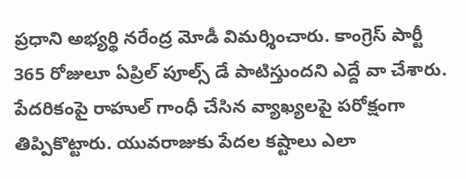ప్రధాని అభ్యర్థి నరేంద్ర మోడీ విమర్శించారు. కాంగ్రెస్ పార్టీ 365 రోజులూ ఏప్రిల్ పూల్స్ డే పాటిస్తుందని ఎద్దే వా చేశారు. పేదరికంపై రాహుల్ గాంధీ చేసిన వ్యాఖ్యలపై పరోక్షంగా తిప్పికొట్టారు. యువరాజుకు పేదల కష్టాలు ఎలా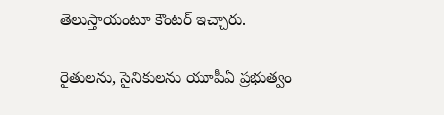తెలుస్తాయంటూ కౌంటర్ ఇచ్చారు.

రైతులను, సైనికులను యూపీఏ ప్రభుత్వం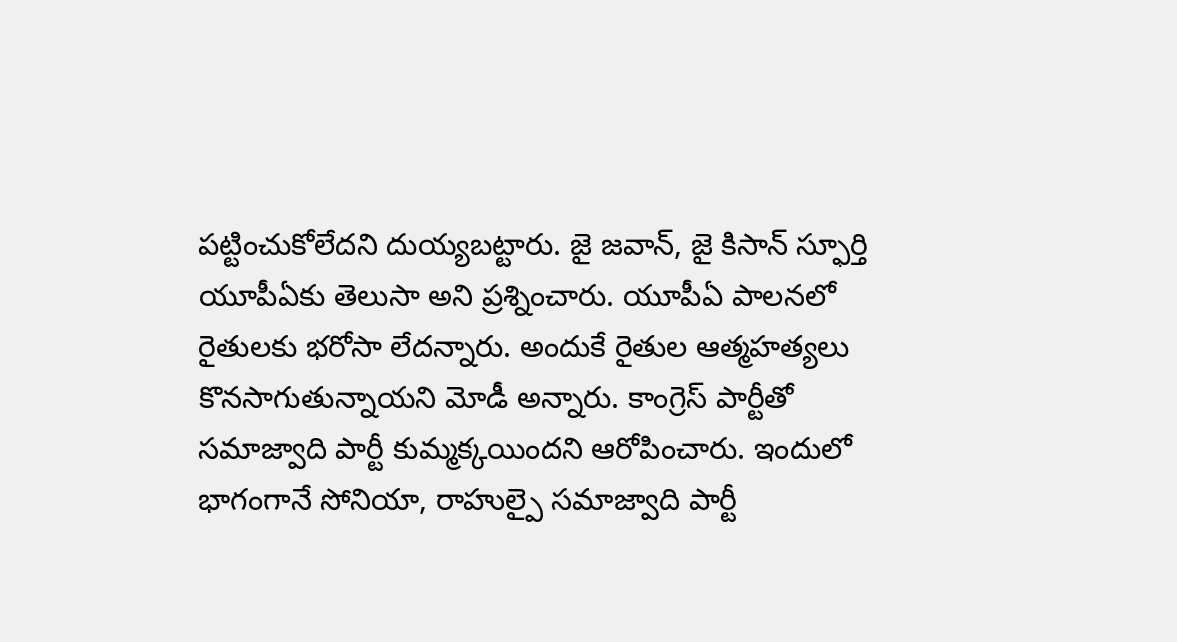పట్టించుకోలేదని దుయ్యబట్టారు. జై జవాన్, జై కిసాన్ స్ఫూర్తి యూపీఏకు తెలుసా అని ప్రశ్నించారు. యూపీఏ పాలనలో రైతులకు భరోసా లేదన్నారు. అందుకే రైతుల ఆత్మహత్యలు కొనసాగుతున్నాయని మోడీ అన్నారు. కాంగ్రెస్ పార్టీతో సమాజ్వాది పార్టీ కుమ్మక్కయిందని ఆరోపించారు. ఇందులో భాగంగానే సోనియా, రాహుల్పై సమాజ్వాది పార్టీ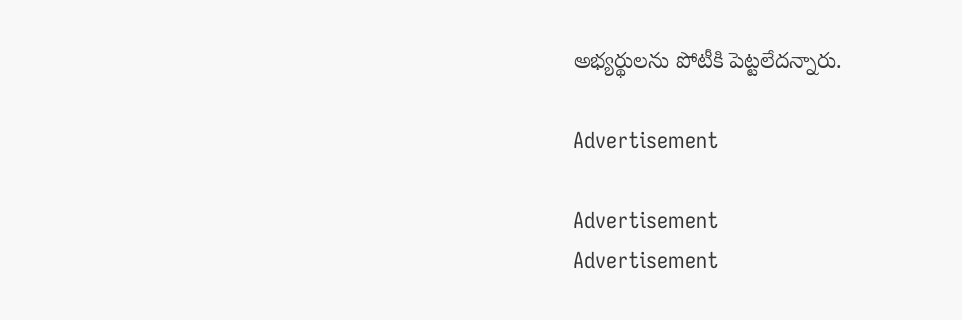అభ్యర్థులను పోటీకి పెట్టలేదన్నారు.

Advertisement

Advertisement
Advertisement